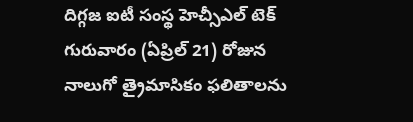దిగ్గజ ఐటీ సంస్థ హెచ్సీఎల్ టెక్ గురువారం (ఏప్రిల్ 21) రోజున నాలుగో త్రైమాసికం ఫలితాలను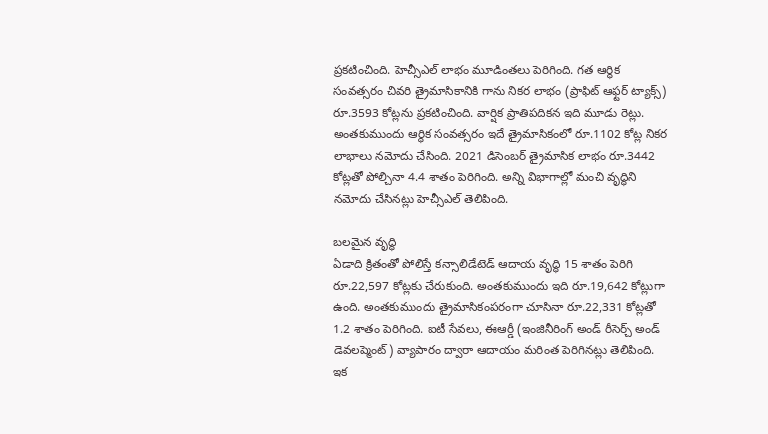ప్రకటించింది. హెచ్సీఎల్ లాభం మూడింతలు పెరిగింది. గత ఆర్థిక సంవత్సరం చివరి త్రైమాసికానికి గాను నికర లాభం (ప్రాఫిట్ ఆఫ్టర్ ట్యాక్స్) రూ.3593 కోట్లను ప్రకటించింది. వార్షిక ప్రాతిపదికన ఇది మూడు రెట్లు. అంతకుముందు ఆర్థిక సంవత్సరం ఇదే త్రైమాసికంలో రూ.1102 కోట్ల నికర లాభాలు నమోదు చేసింది. 2021 డిసెంబర్ త్రైమాసిక లాభం రూ.3442 కోట్లతో పోల్చినా 4.4 శాతం పెరిగింది. అన్ని విభాగాల్లో మంచి వృద్ధిని నమోదు చేసినట్లు హెచ్సీఎల్ తెలిపింది.

బలమైన వృద్ధి
ఏడాది క్రితంతో పోలిస్తే కన్సాలిడేటెడ్ ఆదాయ వృద్ధి 15 శాతం పెరిగి రూ.22,597 కోట్లకు చేరుకుంది. అంతకుముందు ఇది రూ.19,642 కోట్లుగా ఉంది. అంతకుముందు త్రైమాసికంపరంగా చూసినా రూ.22,331 కోట్లతో 1.2 శాతం పెరిగింది. ఐటీ సేవలు, ఈఆర్డీ (ఇంజినీరింగ్ అండ్ రీసెర్చ్ అండ్ డెవలప్మెంట్) వ్యాపారం ద్వారా ఆదాయం మరింత పెరిగినట్లు తెలిపింది.
ఇక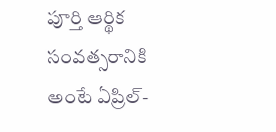పూర్తి ఆర్థిక సంవత్సరానికి అంటే ఏప్రిల్-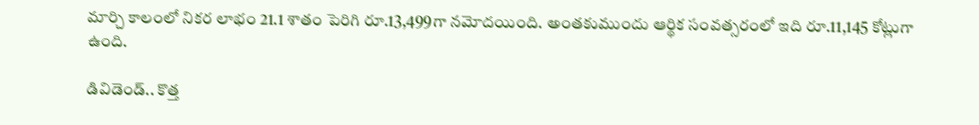మార్చి కాలంలో నికర లాభం 21.1 శాతం పెరిగి రూ.13,499గా నమోదయింది. అంతకుముందు ఆర్థిక సంవత్సరంలో ఇది రూ.11,145 కోట్లుగా ఉంది.

డివిడెండ్.. కొత్త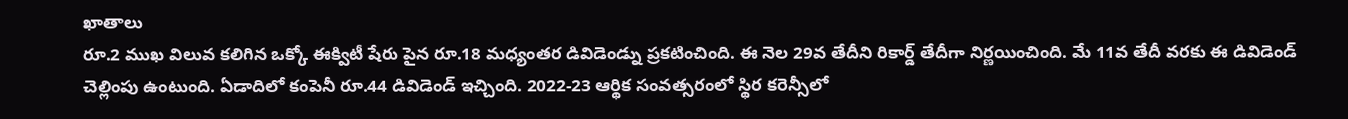ఖాతాలు
రూ.2 ముఖ విలువ కలిగిన ఒక్కో ఈక్విటీ షేరు పైన రూ.18 మధ్యంతర డివిడెండ్ను ప్రకటించింది. ఈ నెల 29వ తేదీని రికార్డ్ తేదీగా నిర్ణయించింది. మే 11వ తేదీ వరకు ఈ డివిడెండ్ చెల్లింపు ఉంటుంది. ఏడాదిలో కంపెనీ రూ.44 డివిడెండ్ ఇచ్చింది. 2022-23 ఆర్థిక సంవత్సరంలో స్థిర కరెన్సీలో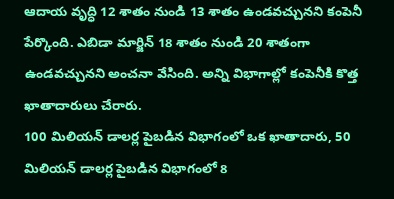ఆదాయ వృద్ధి 12 శాతం నుండి 13 శాతం ఉండవచ్చునని కంపెనీ పేర్కొంది. ఎబిడా మార్జిన్ 18 శాతం నుండి 20 శాతంగా ఉండవచ్చునని అంచనా వేసింది. అన్ని విభాగాల్లో కంపెనీకి కొత్త ఖాతాదారులు చేరారు.
100 మిలియన్ డాలర్ల పైబడిన విభాగంలో ఒక ఖాతాదారు, 50 మిలియన్ డాలర్ల పైబడిన విభాగంలో 8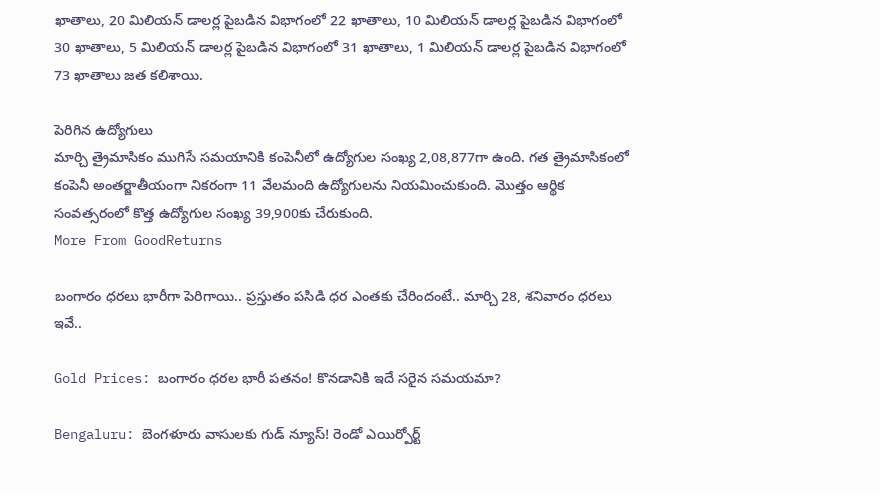ఖాతాలు, 20 మిలియన్ డాలర్ల పైబడిన విభాగంలో 22 ఖాతాలు, 10 మిలియన్ డాలర్ల పైబడిన విభాగంలో 30 ఖాతాలు, 5 మిలియన్ డాలర్ల పైబడిన విభాగంలో 31 ఖాతాలు, 1 మిలియన్ డాలర్ల పైబడిన విభాగంలో 73 ఖాతాలు జత కలిశాయి.

పెరిగిన ఉద్యోగులు
మార్చి త్రైమాసికం ముగిసే సమయానికి కంపెనీలో ఉద్యోగుల సంఖ్య 2,08,877గా ఉంది. గత త్రైమాసికంలో కంపెనీ అంతర్జాతీయంగా నికరంగా 11 వేలమంది ఉద్యోగులను నియమించుకుంది. మొత్తం ఆర్థిక సంవత్సరంలో కొత్త ఉద్యోగుల సంఖ్య 39,900కు చేరుకుంది.
More From GoodReturns

బంగారం ధరలు భారీగా పెరిగాయి.. ప్రస్తుతం పసిడి ధర ఎంతకు చేరిందంటే.. మార్చి 28, శనివారం ధరలు ఇవే..

Gold Prices: బంగారం ధరల భారీ పతనం! కొనడానికి ఇదే సరైన సమయమా?

Bengaluru: బెంగళూరు వాసులకు గుడ్ న్యూస్! రెండో ఎయిర్పోర్ట్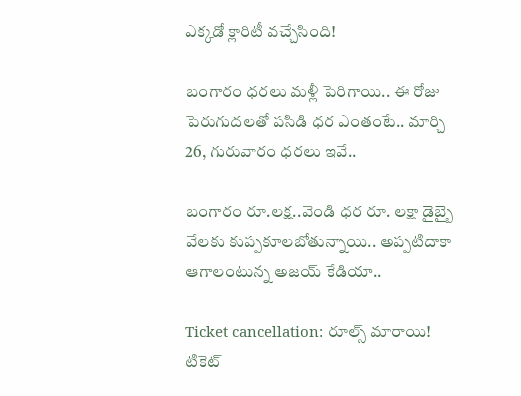ఎక్కడో క్లారిటీ వచ్చేసింది!

బంగారం ధరలు మళ్లీ పెరిగాయి.. ఈ రోజు పెరుగుదలతో పసిడి ధర ఎంతంటే.. మార్చి 26, గురువారం ధరలు ఇవే..

బంగారం రూ.లక్ష..వెండి ధర రూ. లక్షా డైబ్బై వేలకు కుప్పకూలబోతున్నాయి.. అప్పటిదాకా ఆగాలంటున్న అజయ్ కేడియా..

Ticket cancellation: రూల్స్ మారాయి! టికెట్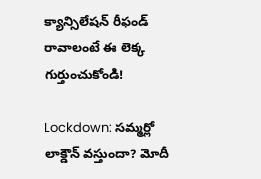క్యాన్సిలేషన్ రీఫండ్ రావాలంటే ఈ లెక్క గుర్తుంచుకోండి!

Lockdown: సమ్మర్లో లాక్డౌన్ వస్తుందా? మోదీ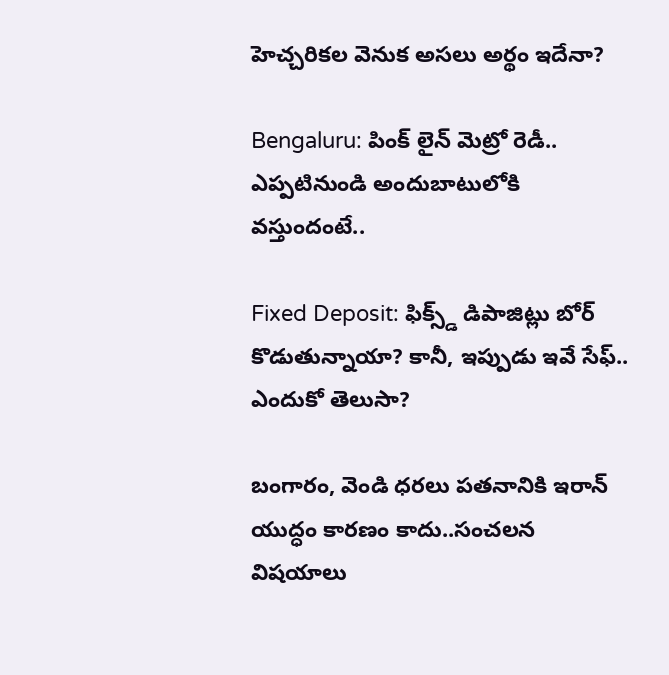హెచ్చరికల వెనుక అసలు అర్థం ఇదేనా?

Bengaluru: పింక్ లైన్ మెట్రో రెడీ.. ఎప్పటినుండి అందుబాటులోకి వస్తుందంటే..

Fixed Deposit: ఫిక్స్డ్ డిపాజిట్లు బోర్ కొడుతున్నాయా? కానీ, ఇప్పుడు ఇవే సేఫ్.. ఎందుకో తెలుసా?

బంగారం, వెండి ధరలు పతనానికి ఇరాన్ యుద్ధం కారణం కాదు..సంచలన విషయాలు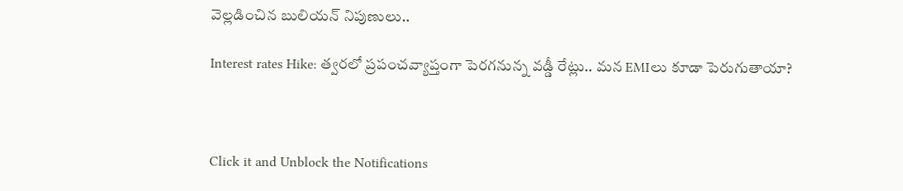వెల్లడించిన బులియన్ నిపుణులు..

Interest rates Hike: త్వరలో ప్రపంచవ్యాప్తంగా పెరగనున్న వడ్డీ రేట్లు.. మన EMIలు కూడా పెరుగుతాయా?



Click it and Unblock the Notifications